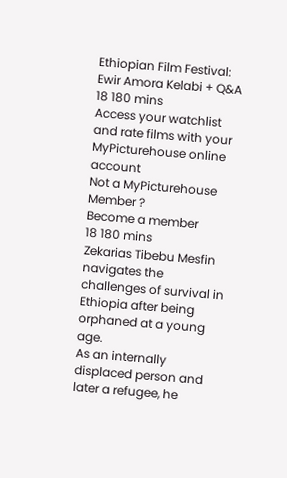Ethiopian Film Festival: Ewir Amora Kelabi + Q&A
18 180 mins
Access your watchlist and rate films with your MyPicturehouse online account
Not a MyPicturehouse Member ?
Become a member
18 180 mins
Zekarias Tibebu Mesfin navigates the challenges of survival in Ethiopia after being orphaned at a young age.
As an internally displaced person and later a refugee, he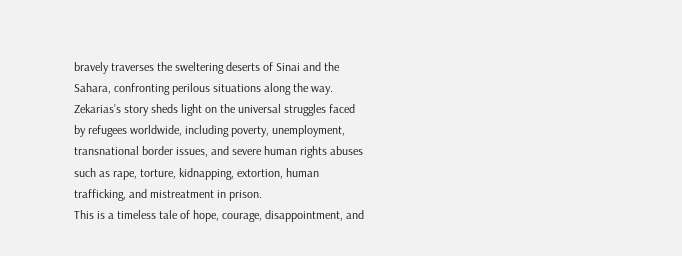bravely traverses the sweltering deserts of Sinai and the Sahara, confronting perilous situations along the way.
Zekarias’s story sheds light on the universal struggles faced by refugees worldwide, including poverty, unemployment, transnational border issues, and severe human rights abuses such as rape, torture, kidnapping, extortion, human trafficking, and mistreatment in prison.
This is a timeless tale of hope, courage, disappointment, and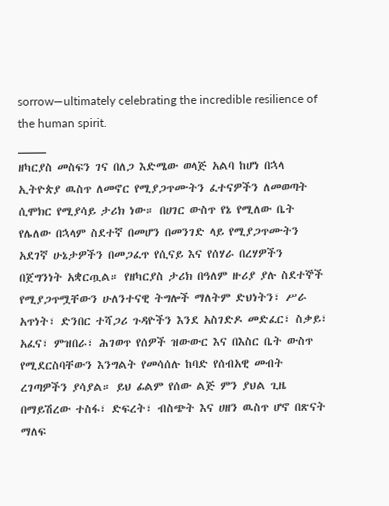sorrow—ultimately celebrating the incredible resilience of the human spirit.
____
ዘካርያስ መስፍን ገና በለጋ እድሜው ወላጅ አልባ ከሆነ በኋላ ኢትዮጵያ ዉስጥ ለመኖር የሚያጋጥሙትን ፈተናዎችን ለመወጣት ሲሞክር የሚያሳይ ታሪክ ነው። በሀገር ውስጥ የኔ የሚለው ቤት የሌለው በኋላም ስደተኛ በመሆን በመንገድ ላይ የሚያጋጥሙትን አደገኛ ሁኔታዎችን በመጋፈጥ የሲናይ እና የሰሃራ በረሃዎችን በጀግንነት አቋርጧል። የዘካርያስ ታሪክ በዓለም ዙሪያ ያሉ ስደተኞች የሚያጋጥሟቸውን ሁለንተናዊ ትግሎች ማለትም ድህነትን፣ ሥራ አጥነት፣ ድንበር ተሻጋሪ ጉዳዮችን እንደ አስገድዶ መድፈር፣ ስቃይ፣ አፈና፣ ምዝበራ፣ ሕገወጥ የሰዎች ዝውውር እና በእስር ቤት ውስጥ የሚደርስባቸውን እንግልት የመሳሰሉ ከባድ የሰብአዊ መብት ረገጣዎችን ያሳያል። ይህ ፊልም የሰው ልጅ ምን ያህል ጊዜ በማይሽረው ተስፋ፣ ድፍረት፣ ብስጭት እና ሀዘን ዉስጥ ሆኖ በጽናት ማለፍ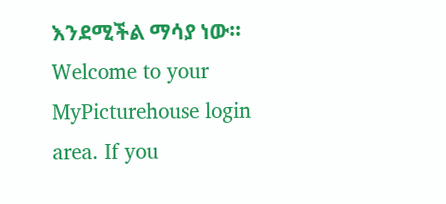እንደሚችል ማሳያ ነው።
Welcome to your MyPicturehouse login area. If you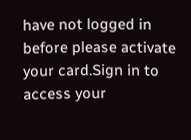have not logged in before please activate your card.Sign in to access your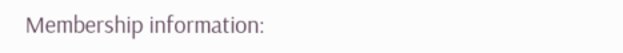Membership information: